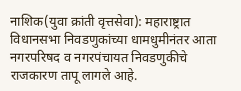नाशिक(युवा क्रांती वृत्तसेवा): महाराष्ट्रात विधानसभा निवडणुकांच्या धामधुमीनंतर आता नगरपरिषद व नगरपंचायत निवडणुकीचे राजकारण तापू लागले आहे.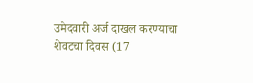उमेदवारी अर्ज दाखल करण्याचा शेवटचा दिवस (17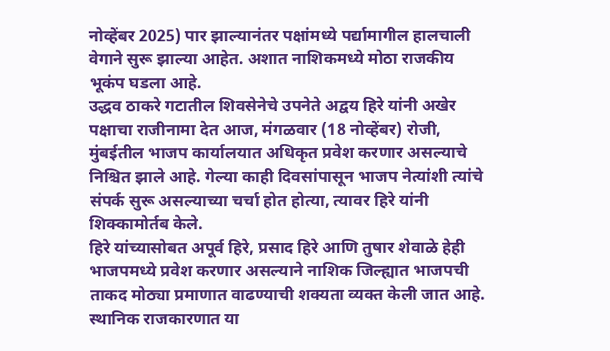नोव्हेंबर 2025) पार झाल्यानंतर पक्षांमध्ये पर्द्यामागील हालचाली वेगाने सुरू झाल्या आहेत. अशात नाशिकमध्ये मोठा राजकीय भूकंप घडला आहे.
उद्धव ठाकरे गटातील शिवसेनेचे उपनेते अद्वय हिरे यांनी अखेर पक्षाचा राजीनामा देत आज, मंगळवार (18 नोव्हेंबर) रोजी, मुंबईतील भाजप कार्यालयात अधिकृत प्रवेश करणार असल्याचे निश्चित झाले आहे. गेल्या काही दिवसांपासून भाजप नेत्यांशी त्यांचे संपर्क सुरू असल्याच्या चर्चा होत होत्या, त्यावर हिरे यांनी शिक्कामोर्तब केले.
हिरे यांच्यासोबत अपूर्व हिरे, प्रसाद हिरे आणि तुषार शेवाळे हेही भाजपमध्ये प्रवेश करणार असल्याने नाशिक जिल्ह्यात भाजपची ताकद मोठ्या प्रमाणात वाढण्याची शक्यता व्यक्त केली जात आहे.
स्थानिक राजकारणात या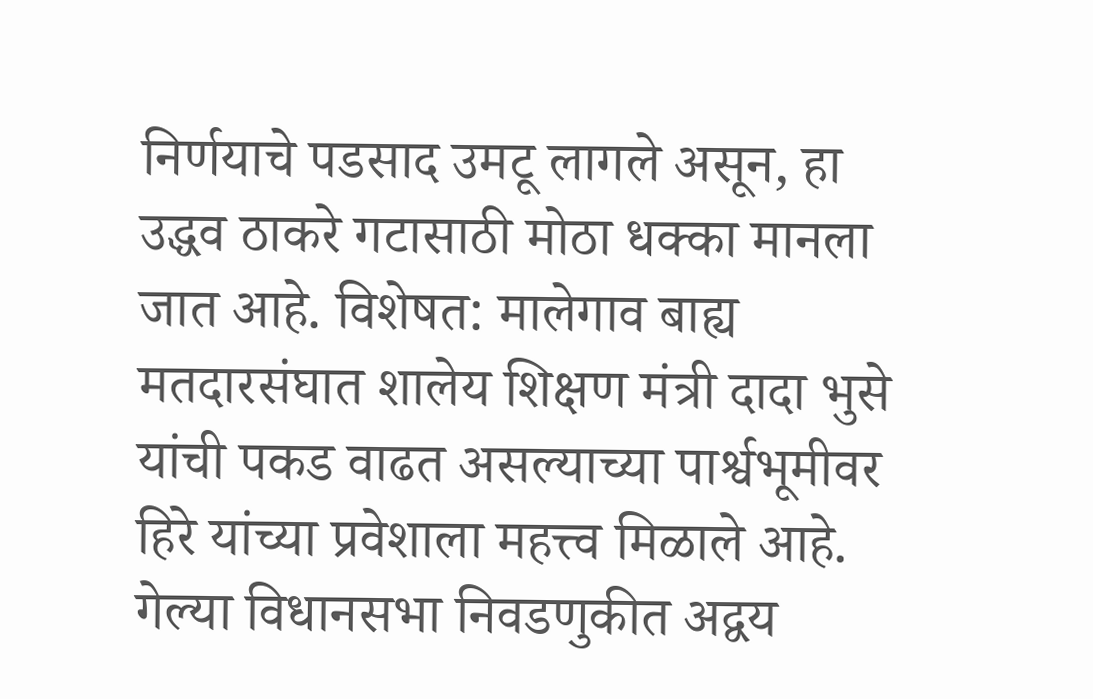निर्णयाचे पडसाद उमटू लागले असून, हा उद्धव ठाकरे गटासाठी मोठा धक्का मानला जात आहे. विशेषत: मालेगाव बाह्य मतदारसंघात शालेय शिक्षण मंत्री दादा भुसे यांची पकड वाढत असल्याच्या पार्श्वभूमीवर हिरे यांच्या प्रवेशाला महत्त्व मिळाले आहे.
गेल्या विधानसभा निवडणुकीत अद्वय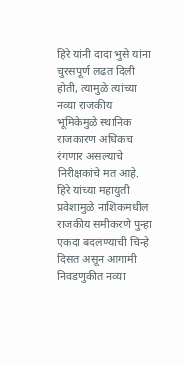हिरे यांनी दादा भुसे यांना चुरसपूर्ण लढत दिली होती, त्यामुळे त्यांच्या नव्या राजकीय भूमिकेमुळे स्थानिक राजकारण अधिकच रंगणार असल्याचे निरीक्षकांचे मत आहे. हिरे यांच्या महायुती प्रवेशामुळे नाशिकमधील राजकीय समीकरणे पुन्हा एकदा बदलण्याची चिन्हे दिसत असून आगामी निवडणुकीत नव्या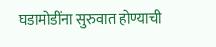घडामोडींना सुरुवात होण्याची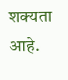शक्यता आहे.